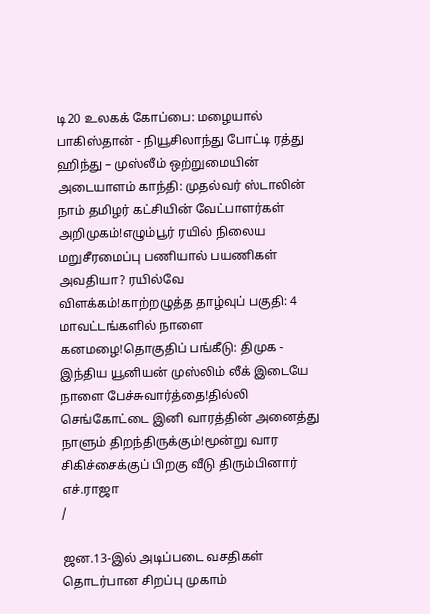டி20 உலகக் கோப்பை: மழையால் பாகிஸ்தான் - நியூசிலாந்து போட்டி ரத்து ஹிந்து – முஸ்லீம் ஒற்றுமையின் அடையாளம் காந்தி: முதல்வர் ஸ்டாலின் நாம் தமிழர் கட்சியின் வேட்பாளர்கள் அறிமுகம்!எழும்பூர் ரயில் நிலைய மறுசீரமைப்பு பணியால் பயணிகள் அவதியா? ரயில்வே விளக்கம்!காற்றழுத்த தாழ்வுப் பகுதி: 4 மாவட்டங்களில் நாளை கனமழை!தொகுதிப் பங்கீடு: திமுக - இந்திய யூனியன் முஸ்லிம் லீக் இடையே நாளை பேச்சுவார்த்தை!தில்லி செங்கோட்டை இனி வாரத்தின் அனைத்து நாளும் திறந்திருக்கும்!மூன்று வார சிகிச்சைக்குப் பிறகு வீடு திரும்பினார் எச்.ராஜா
/

ஜன.13-இல் அடிப்படை வசதிகள் தொடர்பான சிறப்பு முகாம்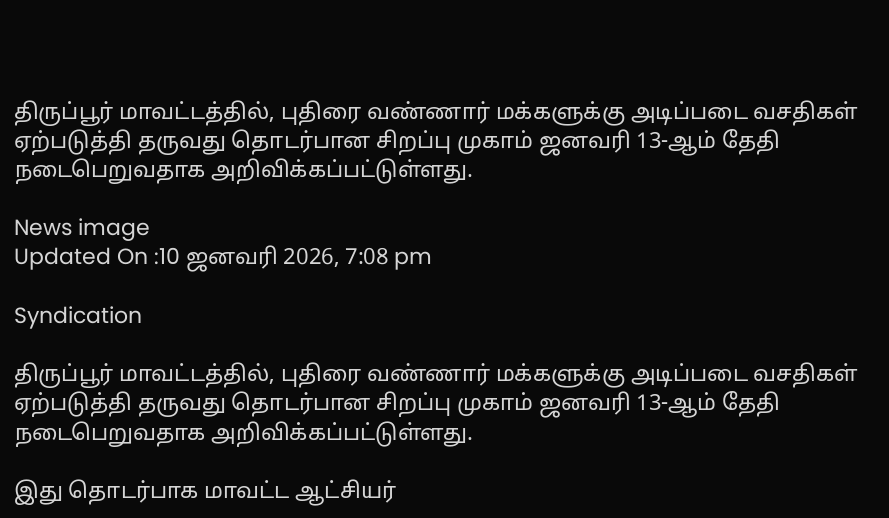திருப்பூர் மாவட்டத்தில், புதிரை வண்ணார் மக்களுக்கு அடிப்படை வசதிகள் ஏற்படுத்தி தருவது தொடர்பான சிறப்பு முகாம் ஜனவரி 13-ஆம் தேதி நடைபெறுவதாக அறிவிக்கப்பட்டுள்ளது.

News image
Updated On :10 ஜனவரி 2026, 7:08 pm

Syndication

திருப்பூர் மாவட்டத்தில், புதிரை வண்ணார் மக்களுக்கு அடிப்படை வசதிகள் ஏற்படுத்தி தருவது தொடர்பான சிறப்பு முகாம் ஜனவரி 13-ஆம் தேதி நடைபெறுவதாக அறிவிக்கப்பட்டுள்ளது.

இது தொடர்பாக மாவட்ட ஆட்சியர்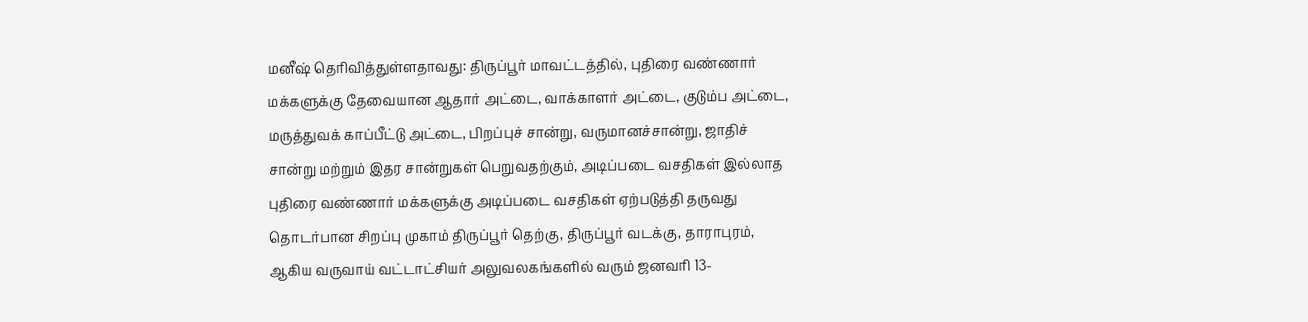மனீஷ் தெரிவித்துள்ளதாவது: திருப்பூர் மாவட்டத்தில், புதிரை வண்ணார் மக்களுக்கு தேவையான ஆதார் அட்டை, வாக்காளர் அட்டை, குடும்ப அட்டை, மருத்துவக் காப்பீட்டு அட்டை, பிறப்புச் சான்று, வருமானச்சான்று, ஜாதிச் சான்று மற்றும் இதர சான்றுகள் பெறுவதற்கும், அடிப்படை வசதிகள் இல்லாத புதிரை வண்ணார் மக்களுக்கு அடிப்படை வசதிகள் ஏற்படுத்தி தருவது தொடர்பான சிறப்பு முகாம் திருப்பூர் தெற்கு, திருப்பூர் வடக்கு, தாராபுரம், ஆகிய வருவாய் வட்டாட்சியர் அலுவலகங்களில் வரும் ஜனவரி 13-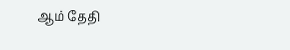ஆம் தேதி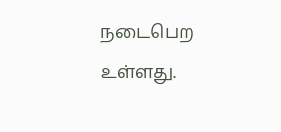நடைபெற உள்ளது.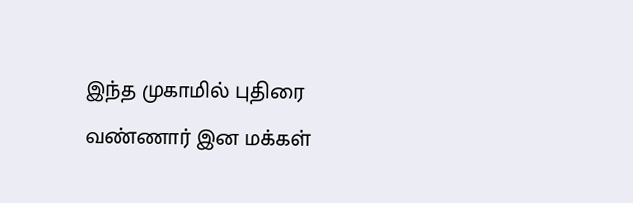இந்த முகாமில் புதிரை வண்ணார் இன மக்கள்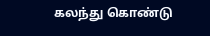கலந்து கொண்டு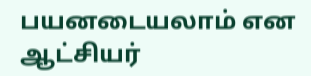பயனடையலாம் என ஆட்சியர்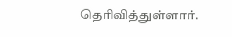தெரிவித்துள்ளார்.